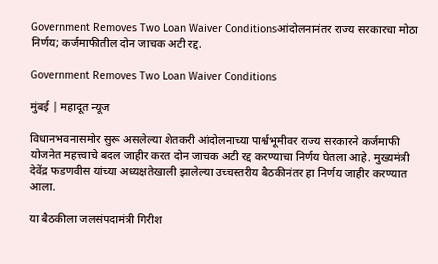Government Removes Two Loan Waiver Conditionsआंदोलनानंतर राज्य सरकारचा मोठा निर्णय; कर्जमाफीतील दोन जाचक अटी रद्द.

Government Removes Two Loan Waiver Conditions

मुंबई | महादूत न्यूज

विधानभवनासमोर सुरू असलेल्या शेतकरी आंदोलनाच्या पार्श्वभूमीवर राज्य सरकारने कर्जमाफी योजनेत महत्त्वाचे बदल जाहीर करत दोन जाचक अटी रद्द करण्याचा निर्णय घेतला आहे. मुख्यमंत्री देवेंद्र फडणवीस यांच्या अध्यक्षतेखाली झालेल्या उच्चस्तरीय बैठकीनंतर हा निर्णय जाहीर करण्यात आला.

या बैठकीला जलसंपदामंत्री गिरीश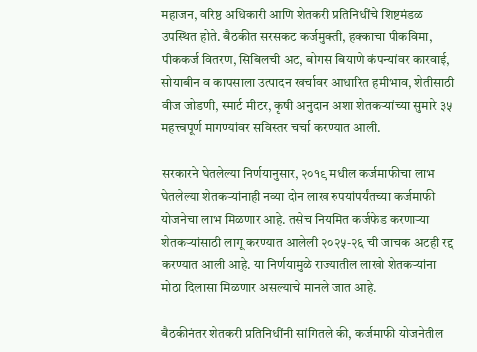महाजन, वरिष्ठ अधिकारी आणि शेतकरी प्रतिनिधींचे शिष्टमंडळ उपस्थित होते. बैठकीत सरसकट कर्जमुक्ती, हक्काचा पीकविमा, पीककर्ज वितरण, सिबिलची अट, बोगस बियाणे कंपन्यांवर कारवाई, सोयाबीन व कापसाला उत्पादन खर्चावर आधारित हमीभाव, शेतीसाठी वीज जोडणी, स्मार्ट मीटर, कृषी अनुदान अशा शेतकऱ्यांच्या सुमारे ३५ महत्त्वपूर्ण मागण्यांवर सविस्तर चर्चा करण्यात आली.

सरकारने घेतलेल्या निर्णयानुसार, २०१९ मधील कर्जमाफीचा लाभ घेतलेल्या शेतकऱ्यांनाही नव्या दोन लाख रुपयांपर्यंतच्या कर्जमाफी योजनेचा लाभ मिळणार आहे. तसेच नियमित कर्जफेड करणाऱ्या शेतकऱ्यांसाठी लागू करण्यात आलेली २०२५-२६ ची जाचक अटही रद्द करण्यात आली आहे. या निर्णयामुळे राज्यातील लाखो शेतकऱ्यांना मोठा दिलासा मिळणार असल्याचे मानले जात आहे.

बैठकीनंतर शेतकरी प्रतिनिधींनी सांगितले की, कर्जमाफी योजनेतील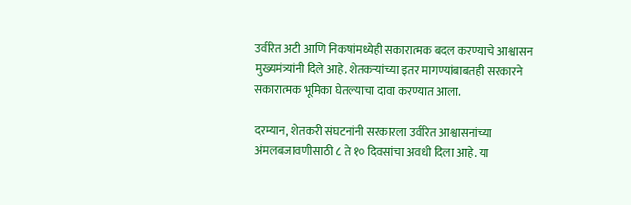उर्वरित अटी आणि निकषांमध्येही सकारात्मक बदल करण्याचे आश्वासन मुख्यमंत्र्यांनी दिले आहे. शेतकऱ्यांच्या इतर मागण्यांबाबतही सरकारने सकारात्मक भूमिका घेतल्याचा दावा करण्यात आला.

दरम्यान, शेतकरी संघटनांनी सरकारला उर्वरित आश्वासनांच्या अंमलबजावणीसाठी ८ ते १० दिवसांचा अवधी दिला आहे. या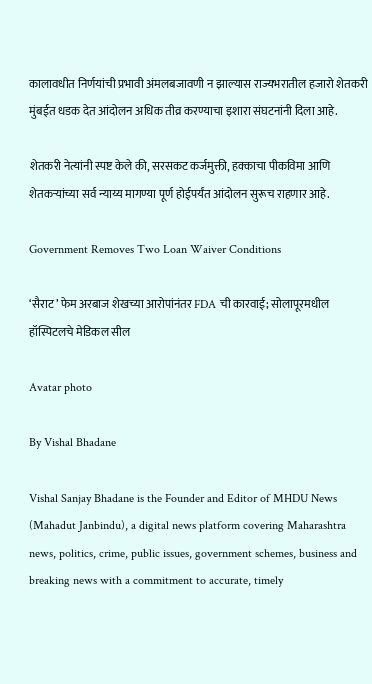कालावधीत निर्णयांची प्रभावी अंमलबजावणी न झाल्यास राज्यभरातील हजारो शेतकरी मुंबईत धडक देत आंदोलन अधिक तीव्र करण्याचा इशारा संघटनांनी दिला आहे.

शेतकरी नेत्यांनी स्पष्ट केले की, सरसकट कर्जमुक्ती, हक्काचा पीकविमा आणि शेतकऱ्यांच्या सर्व न्याय्य मागण्या पूर्ण होईपर्यंत आंदोलन सुरूच राहणार आहे.

Government Removes Two Loan Waiver Conditions

‘सैराट’ फेम अरबाज शेखच्या आरोपांनंतर FDA ची कारवाई; सोलापूरमधील हॉस्पिटलचे मेडिकल सील

Avatar photo

By Vishal Bhadane

Vishal Sanjay Bhadane is the Founder and Editor of MHDU News (Mahadut Janbindu), a digital news platform covering Maharashtra news, politics, crime, public issues, government schemes, business and breaking news with a commitment to accurate, timely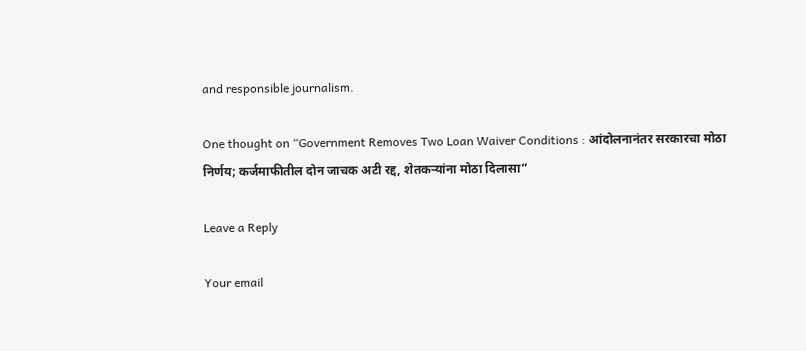and responsible journalism.

One thought on “Government Removes Two Loan Waiver Conditions : आंदोलनानंतर सरकारचा मोठा निर्णय; कर्जमाफीतील दोन जाचक अटी रद्द, शेतकऱ्यांना मोठा दिलासा”

Leave a Reply

Your email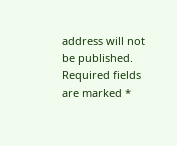address will not be published. Required fields are marked *